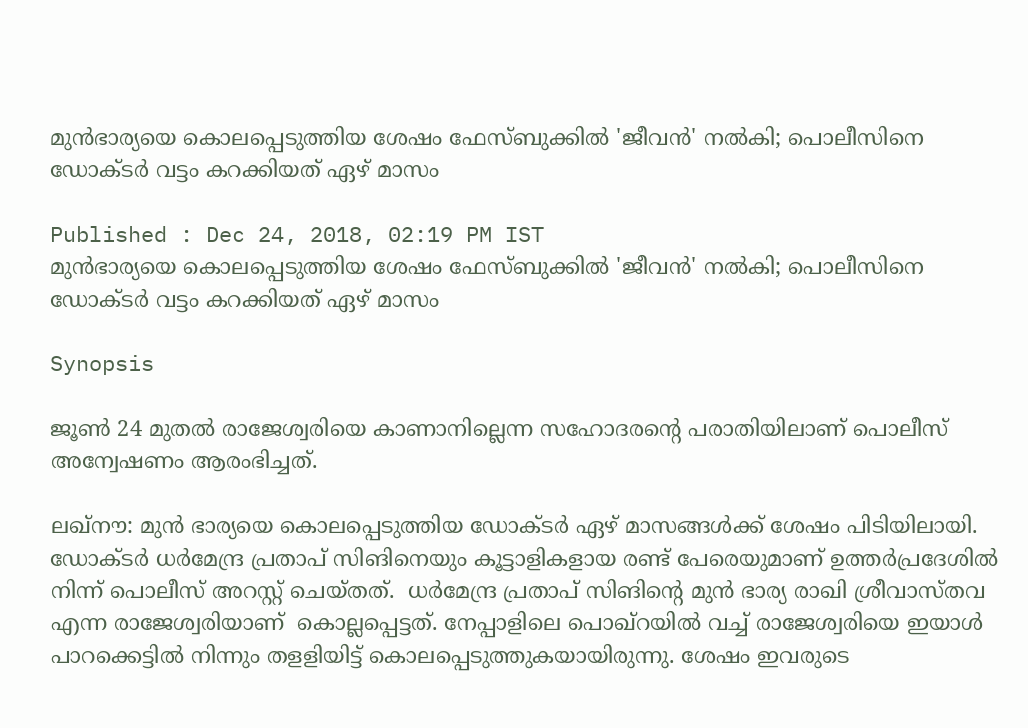മുൻഭാര്യയെ കൊലപ്പെടുത്തിയ ശേഷം ഫേസ്ബുക്കിൽ 'ജീവൻ' നൽകി; പൊലീസിനെ ഡോക്ടർ വട്ടം കറക്കിയത് ഏഴ് മാസം

Published : Dec 24, 2018, 02:19 PM IST
മുൻഭാര്യയെ കൊലപ്പെടുത്തിയ ശേഷം ഫേസ്ബുക്കിൽ 'ജീവൻ' നൽകി; പൊലീസിനെ ഡോക്ടർ വട്ടം കറക്കിയത് ഏഴ് മാസം

Synopsis

ജൂണ്‍ 24 മുതല്‍ രാജേശ്വരിയെ കാണാനില്ലെന്ന സഹോദരന്റെ പരാതിയിലാണ് പൊലീസ് അന്വേഷണം ആരംഭിച്ചത്.

ലഖ്നൗ: മുൻ ഭാര്യയെ കൊലപ്പെടുത്തിയ ഡോക്ടർ ഏഴ് മാസങ്ങൾക്ക് ശേഷം പിടിയിലായി. ഡോക്ടർ ധര്‍മേന്ദ്ര പ്രതാപ് സിങിനെയും കൂട്ടാളികളായ രണ്ട് പേരെയുമാണ് ഉത്തര്‍പ്രദേശില്‍ നിന്ന് പൊലീസ് അറസ്റ്റ് ചെയ്തത്.  ധര്‍മേന്ദ്ര പ്രതാപ് സിങിന്‍റെ മുൻ ഭാര്യ രാഖി ശ്രീവാസ്തവ എന്ന രാജേശ്വരിയാണ്  കൊല്ലപ്പെട്ടത്. നേപ്പാളിലെ പൊഖ്റയിൽ‍ വച്ച് രാജേശ്വരിയെ ഇയാള്‍ പാറക്കെട്ടില്‍ നിന്നും തളളിയിട്ട് കൊലപ്പെടുത്തുകയായിരുന്നു. ശേഷം ഇവരുടെ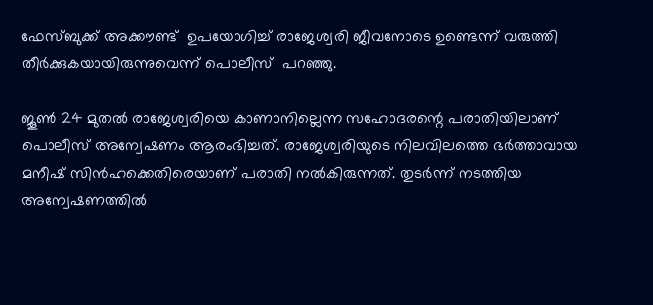ഫേസ്ബുക്ക് അക്കൗണ്ട്  ഉപയോഗിച്ച് രാജേശ്വരി ജീവനോടെ ഉണ്ടെന്ന് വരുത്തി തീര്‍ക്കുകയായിരുന്നുവെന്ന് പൊലീസ്  പറഞ്ഞു.

ജൂണ്‍ 24 മുതല്‍ രാജേശ്വരിയെ കാണാനില്ലെന്ന സഹോദരന്റെ പരാതിയിലാണ് പൊലീസ് അന്വേഷണം ആരംഭിച്ചത്. രാജേശ്വരിയുടെ നിലവിലത്തെ ഭര്‍ത്താവായ മനീഷ് സിന്‍ഹക്കെതിരെയാണ് പരാതി നൽകിരുന്നത്. തുടര്‍ന്ന് നടത്തിയ അന്വേഷണത്തില്‍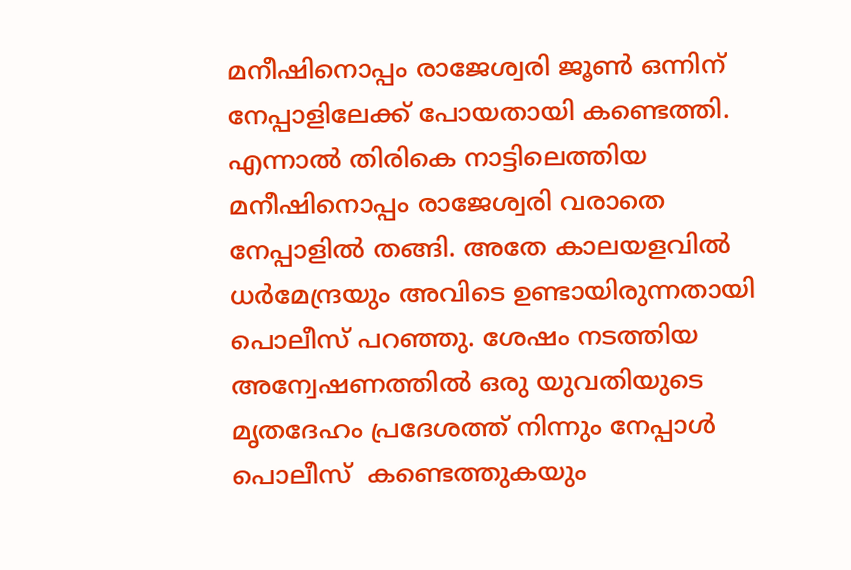മനീഷിനൊപ്പം രാജേശ്വരി ജൂണ്‍ ഒന്നിന് നേപ്പാളിലേക്ക് പോയതായി കണ്ടെത്തി. എന്നാൽ തിരികെ നാട്ടിലെത്തിയ മനീഷിനൊപ്പം രാജേശ്വരി വരാതെ നേപ്പാളില്‍ തങ്ങി. അതേ കാലയളവിൽ ധര്‍മേന്ദ്രയും അവിടെ ഉണ്ടായിരുന്നതായി പൊലീസ് പറഞ്ഞു. ശേഷം നടത്തിയ അന്വേഷണത്തിൽ ഒരു യുവതിയുടെ മൃതദേഹം പ്രദേശത്ത് നിന്നും നേപ്പാള്‍ പൊലീസ്  കണ്ടെത്തുകയും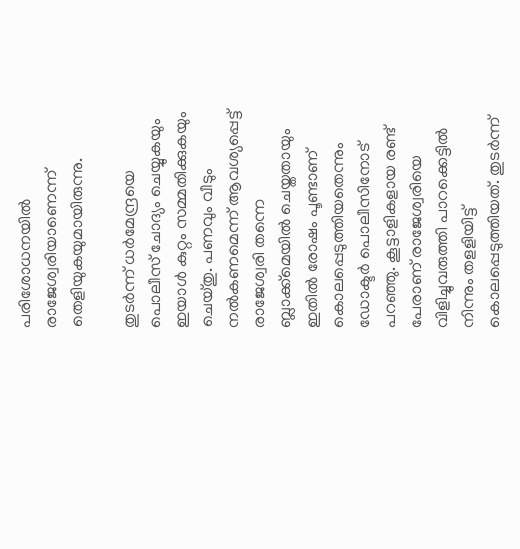പരിശോധനയിൽ രാജേശ്വരിയാണെന്ന് തെളിയുകയുമായിരുന്നു.

തുടര്‍ന്ന് ധര്‍മേന്ദ്രയെ പൊലീസ് ചോദ്യം ചെയ്യുകയും ഇയാള്‍ കുറ്റം സമ്മതിക്കുകയും  ചെയ്തു. പണവും വീടും നല്‍കണമെന്ന് ആവശ്യപ്പെട്ട് രാജേശ്വരി തന്നെ ബ്ലാക്ക്മെയില്‍ ചെയ്തതായും ഇതിൽ രോഷം പൂണ്ടാണ് കൊലപ്പെടുത്തിയതെന്നും ഡോക്ടർ പൊലീസിനോട് പറഞ്ഞു. കൂട്ടാളികളായ രണ്ട് പേരാണ് രാജേശ്വരിയെ വിളിച്ചുവരുത്തി പാറക്കെട്ടില്‍ നിന്നും തളളിയിട്ട് കൊലപ്പെടുത്തിയത്. തുടര്‍ന്ന്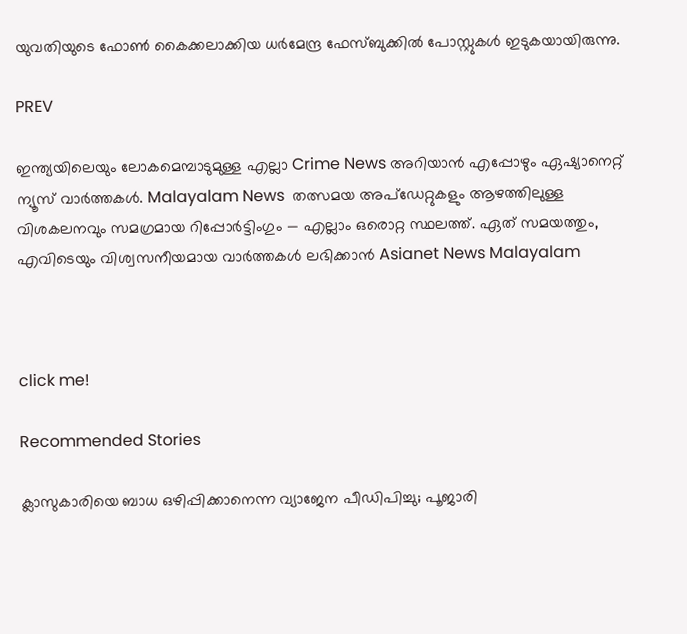യുവതിയുടെ ഫോണ്‍ കൈക്കലാക്കിയ ധര്‍മേന്ദ്ര ഫേസ്ബുക്കിൽ പോസ്റ്റുകള്‍ ഇടുകയായിരുന്നു.

PREV

ഇന്ത്യയിലെയും ലോകമെമ്പാടുമുള്ള എല്ലാ Crime News അറിയാൻ എപ്പോഴും ഏഷ്യാനെറ്റ് ന്യൂസ് വാർത്തകൾ. Malayalam News  തത്സമയ അപ്‌ഡേറ്റുകളും ആഴത്തിലുള്ള വിശകലനവും സമഗ്രമായ റിപ്പോർട്ടിംഗും — എല്ലാം ഒരൊറ്റ സ്ഥലത്ത്. ഏത് സമയത്തും, എവിടെയും വിശ്വസനീയമായ വാർത്തകൾ ലഭിക്കാൻ Asianet News Malayalam



click me!

Recommended Stories

ക്ലാസുകാരിയെ ബാധ ഒഴിപ്പിക്കാനെന്ന വ്യാജേന പീഡിപിച്ചു; പൂജാരി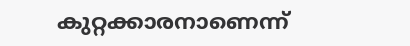കുറ്റക്കാരനാണെന്ന്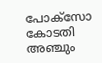പോക്‌സോ കോടതി
അഞ്ചും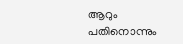ആറും പതിനൊന്നും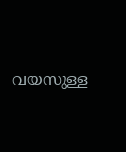വയസുള്ള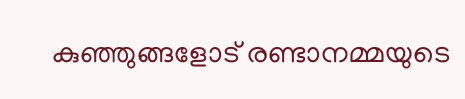കുഞ്ഞുങ്ങളോട് രണ്ടാനമ്മയുടെ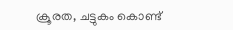ക്രൂരത, ചട്ടുകം കൊണ്ട്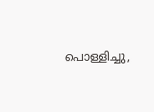പൊള്ളിച്ചു,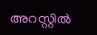അറസ്റ്റിൽ